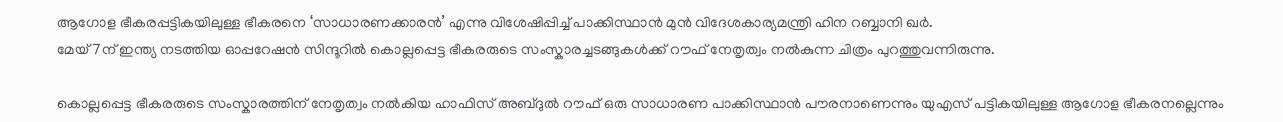ആഗോള ഭീകരപ്പട്ടികയിലുള്ള ഭീകരനെ ‘സാധാരണക്കാരൻ’ എന്നു വിശേഷിപ്പിച്ച് പാക്കിസ്ഥാൻ മുൻ വിദേശകാര്യമന്ത്രി ഹിന റബ്ബാനി ഖർ.
മേയ് 7ന് ഇന്ത്യ നടത്തിയ ഓപ്പറേഷൻ സിന്ദൂറിൽ കൊല്ലപ്പെട്ട ഭീകരരുടെ സംസ്കാരച്ചടങ്ങുകൾക്ക് റൗഫ് നേതൃത്വം നൽകുന്ന ചിത്രം പുറത്തുവന്നിരുന്നു.

കൊല്ലപ്പെട്ട ഭീകരരുടെ സംസ്കാരത്തിന് നേതൃത്വം നൽകിയ ഹാഫിസ് അബ്ദുൽ റൗഫ് ഒരു സാധാരണ പാക്കിസ്ഥാൻ പൗരനാണെന്നും യുഎസ് പട്ടികയിലുള്ള ആഗോള ഭീകരനല്ലെന്നും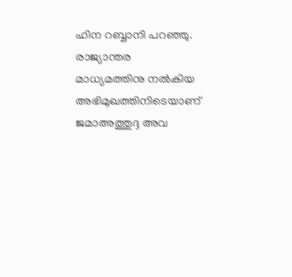ഹിന റബ്ബാനി പറഞ്ഞു. രാജ്യാന്തര മാധ്യമത്തിനു നൽകിയ അഭിമുഖത്തിനിടെയാണ് ജമാഅത്തുദ്ദ അവ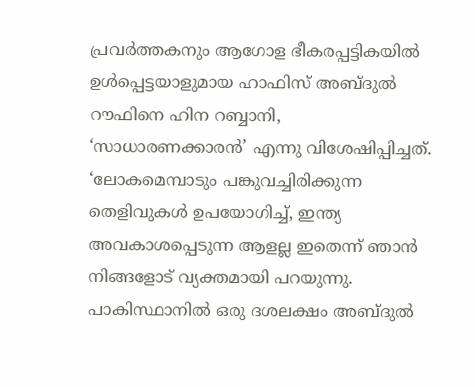പ്രവർത്തകനും ആഗോള ഭീകരപ്പട്ടികയിൽ ഉൾപ്പെട്ടയാളുമായ ഹാഫിസ് അബ്ദുൽ റൗഫിനെ ഹിന റബ്ബാനി, ‘സാധാരണക്കാരൻ’ എന്നു വിശേഷിപ്പിച്ചത്.
‘ലോകമെമ്പാടും പങ്കുവച്ചിരിക്കുന്ന തെളിവുകൾ ഉപയോഗിച്ച്, ഇന്ത്യ അവകാശപ്പെടുന്ന ആളല്ല ഇതെന്ന് ഞാൻ നിങ്ങളോട് വ്യക്തമായി പറയുന്നു. പാകിസ്ഥാനിൽ ഒരു ദശലക്ഷം അബ്ദുൽ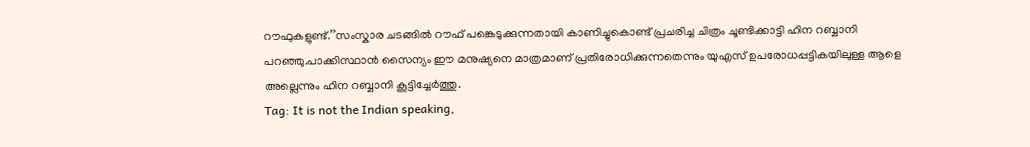റൗഫുകളുണ്ട്.’’സംസ്കാര ചടങ്ങിൽ റൗഫ് പങ്കെടുക്കുന്നതായി കാണിച്ചുകൊണ്ട് പ്രചരിച്ച ചിത്രം ചൂണ്ടിക്കാട്ടി ഹിന റബ്ബാനി പറഞ്ഞു.പാക്കിസ്ഥാൻ സൈന്യം ഈ മനുഷ്യനെ മാത്രമാണ് പ്രതിരോധിക്കുന്നതെന്നും യുഎസ് ഉപരോധപ്പട്ടികയിലുള്ള ആളെ അല്ലെന്നും ഹിന റബ്ബാനി കൂട്ടിച്ചേർത്തു.
Tag: It is not the Indian speaking,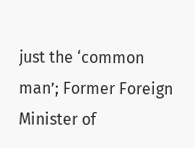just the ‘common man’; Former Foreign Minister of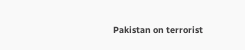Pakistan on terrorist